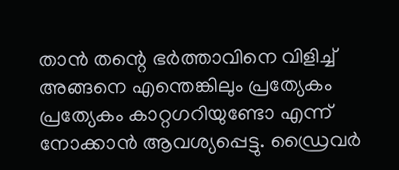താൻ തന്റെ ഭർത്താവിനെ വിളിച്ച് അങ്ങനെ എന്തെങ്കിലും പ്രത്യേകം പ്രത്യേകം കാറ്റഗറിയുണ്ടോ എന്ന് നോക്കാൻ ആവശ്യപ്പെട്ടു. ഡ്രൈവർ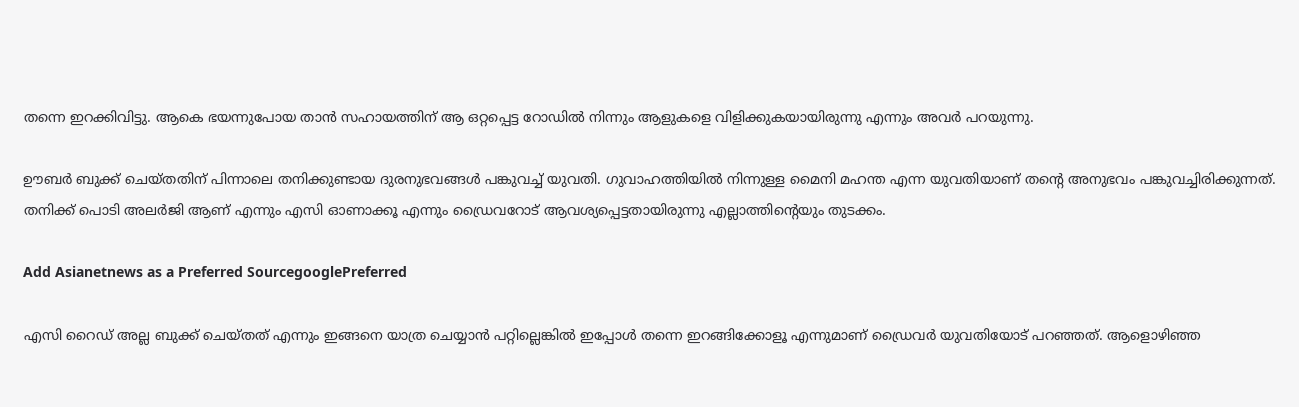തന്നെ ഇറക്കിവിട്ടു. ആകെ ഭയന്നുപോയ താൻ സഹായത്തിന് ആ ഒറ്റപ്പെട്ട റോഡിൽ നിന്നും ആളുകളെ വിളിക്കുകയായിരുന്നു എന്നും അവർ പറയുന്നു.

ഊബർ ബുക്ക് ചെയ്തതിന് പിന്നാലെ തനിക്കുണ്ടായ ദുരനുഭവങ്ങൾ പങ്കുവച്ച് യുവതി. ഗുവാഹത്തിയിൽ നിന്നുള്ള മൈനി മഹന്ത എന്ന യുവതിയാണ് തന്റെ അനുഭവം പങ്കുവച്ചിരിക്കുന്നത്. തനിക്ക് പൊടി അലർജി ആണ് എന്നും എസി ഓണാക്കൂ എന്നും ഡ്രൈവറോട് ആവശ്യപ്പെട്ടതായിരുന്നു എല്ലാത്തിന്റെയും തുടക്കം.

Add Asianetnews as a Preferred SourcegooglePreferred

എസി റൈഡ് അല്ല ബുക്ക് ചെയ്തത് എന്നും ഇങ്ങനെ യാത്ര ചെയ്യാൻ പറ്റില്ലെങ്കിൽ ഇപ്പോൾ തന്നെ ഇറങ്ങിക്കോളൂ എന്നുമാണ് ഡ്രൈവർ യുവതിയോട് പറഞ്ഞത്. ആളൊഴിഞ്ഞ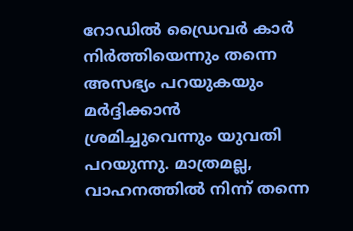റോഡിൽ ഡ്രൈവർ കാർ നിർത്തിയെന്നും തന്നെ അസഭ്യം പറയുകയും മർദ്ദിക്കാൻ ശ്രമിച്ചുവെന്നും യുവതി പറയുന്നു. മാത്രമല്ല, വാഹനത്തിൽ നിന്ന് തന്നെ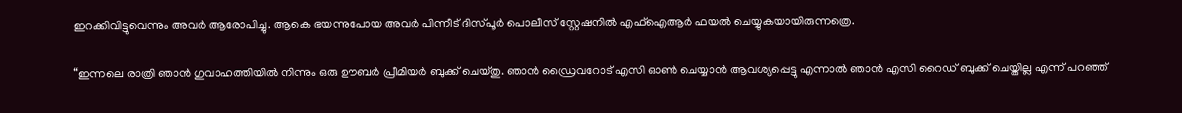ഇറക്കിവിട്ടുവെന്നും അവർ ആരോപിച്ചു. ആകെ ഭയന്നുപോയ അവർ പിന്നീട് ദിസ്പൂർ പൊലീസ് സ്റ്റേഷനിൽ എഫ്ഐആർ ഫയൽ ചെയ്യുകയായിരുന്നത്രെ.

“ഇന്നലെ രാത്രി ഞാൻ ഗുവാഹത്തിയിൽ നിന്നും ഒരു ഊബർ പ്രീമിയർ ബുക്ക് ചെയ്തു. ഞാൻ ഡ്രൈവറോട് എസി ഓൺ ചെയ്യാൻ ആവശ്യപ്പെട്ടു എന്നാൽ ഞാൻ എസി റൈഡ് ബുക്ക് ചെയ്തില്ല എന്ന് പറഞ്ഞ്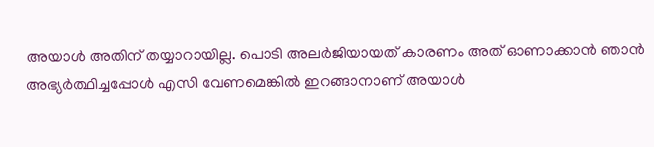അയാൾ അതിന് തയ്യാറായില്ല. പൊടി അലർജിയായത് കാരണം അത് ഓണാക്കാൻ ഞാൻ അഭ്യർത്ഥിച്ചപ്പോൾ എസി വേണമെങ്കിൽ ഇറങ്ങാനാണ് അയാൾ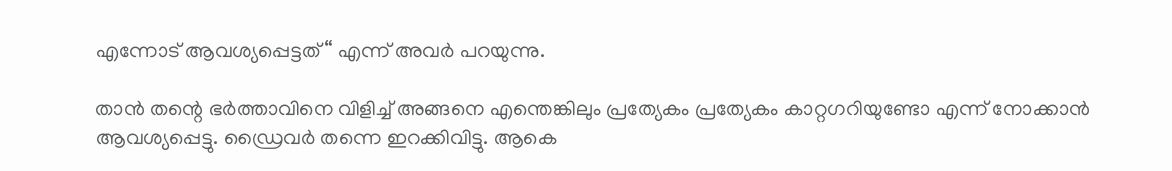എന്നോട് ആവശ്യപ്പെട്ടത്“ എന്ന് അവർ പറയുന്നു.

താൻ തന്റെ ഭർത്താവിനെ വിളിച്ച് അങ്ങനെ എന്തെങ്കിലും പ്രത്യേകം പ്രത്യേകം കാറ്റഗറിയുണ്ടോ എന്ന് നോക്കാൻ ആവശ്യപ്പെട്ടു. ഡ്രൈവർ തന്നെ ഇറക്കിവിട്ടു. ആകെ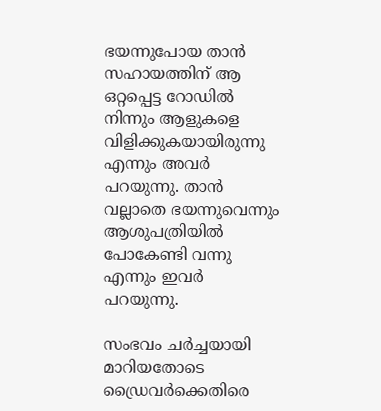ഭയന്നുപോയ താൻ സഹായത്തിന് ആ ഒറ്റപ്പെട്ട റോഡിൽ നിന്നും ആളുകളെ വിളിക്കുകയായിരുന്നു എന്നും അവർ പറയുന്നു. താൻ വല്ലാതെ ഭയന്നുവെന്നും ആശുപത്രിയിൽ പോകേണ്ടി വന്നു എന്നും ഇവർ പറയുന്നു.

സംഭവം ചർച്ചയായി മാറിയതോടെ ഡ്രൈവർക്കെതിരെ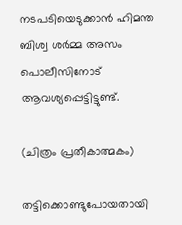നടപടിയെടുക്കാൻ ഹിമന്ത ബിശ്വ ശർമ്മ അസം പൊലീസിനോട് ആവശ്യപ്പെട്ടിട്ടുണ്ട്.

(ചിത്രം പ്രതീകാത്മകം)

തട്ടിക്കൊണ്ടുപോയതായി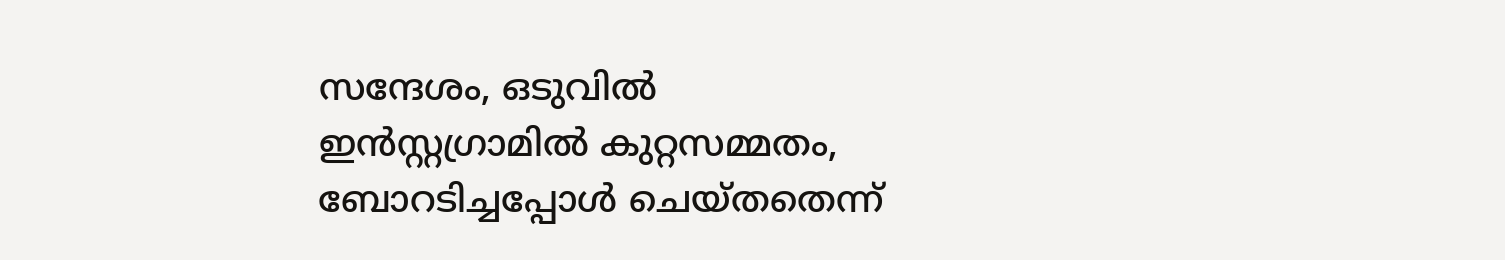സന്ദേശം, ഒടുവിൽ ഇൻസ്റ്റഗ്രാമിൽ കുറ്റസമ്മതം, ബോറടിച്ചപ്പോൾ ചെയ്തതെന്ന്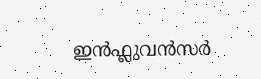ഇന്‍ഫ്ലുവന്‍സർ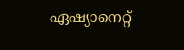ഏഷ്യാനെറ്റ്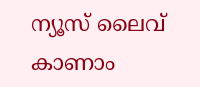ന്യൂസ് ലൈവ് കാണാം